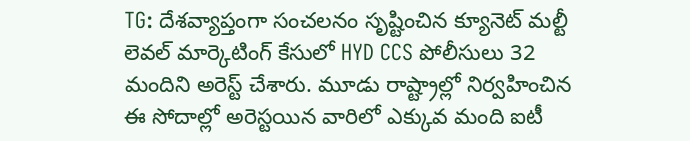TG: దేశవ్యాప్తంగా సంచలనం సృష్టించిన క్యూనెట్ మల్టీ లెవల్ మార్కెటింగ్ కేసులో HYD CCS పోలీసులు 32 మందిని అరెస్ట్ చేశారు. మూడు రాష్ట్రాల్లో నిర్వహించిన ఈ సోదాల్లో అరెస్టయిన వారిలో ఎక్కువ మంది ఐటీ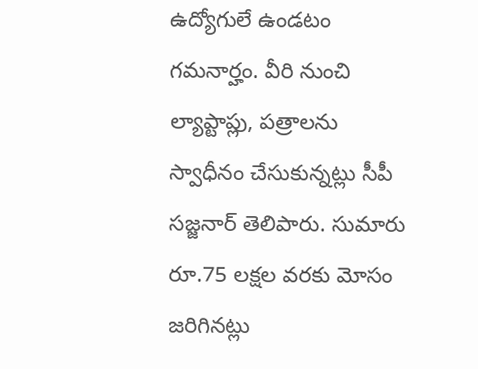ఉద్యోగులే ఉండటం గమనార్హం. వీరి నుంచి ల్యాప్టాప్లు, పత్రాలను స్వాధీనం చేసుకున్నట్లు సీపీ సజ్జనార్ తెలిపారు. సుమారు రూ.75 లక్షల వరకు మోసం జరిగినట్లు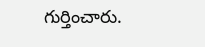గుర్తించారు.